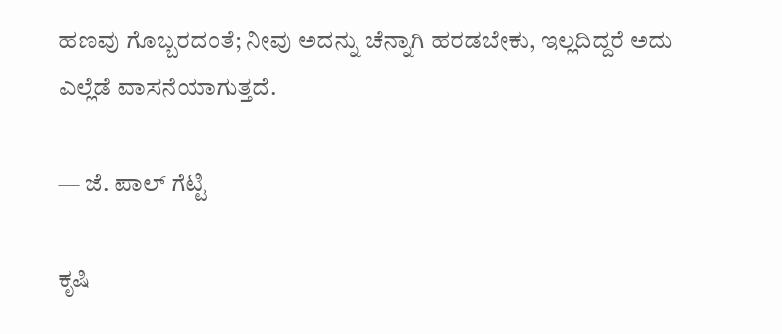ಹಣವು ಗೊಬ್ಬರದಂತೆ; ನೀವು ಅದನ್ನು ಚೆನ್ನಾಗಿ ಹರಡಬೇಕು, ಇಲ್ಲದಿದ್ದರೆ ಅದು ಎಲ್ಲೆಡೆ ವಾಸನೆಯಾಗುತ್ತದೆ.

— ಜೆ. ಪಾಲ್ ಗೆಟ್ಟಿ

ಕೃಷಿ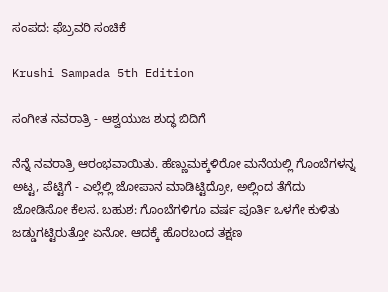ಸಂಪದ: ಫೆಬ್ರವರಿ ಸಂಚಿಕೆ

Krushi Sampada 5th Edition

ಸಂಗೀತ ನವರಾತ್ರಿ - ಆಶ್ವಯುಜ ಶುದ್ಧ ಬಿದಿಗೆ

ನೆನ್ನೆ ನವರಾತ್ರಿ ಆರಂಭವಾಯಿತು. ಹೆಣ್ಣುಮಕ್ಕಳಿರೋ ಮನೆಯಲ್ಲಿ ಗೊಂಬೆಗಳನ್ನ ಅಟ್ಟ, ಪೆಟ್ಟಿಗೆ - ಎಲ್ಲೆಲ್ಲಿ ಜೋಪಾನ ಮಾಡಿಟ್ಟಿದ್ರೋ, ಅಲ್ಲಿಂದ ತೆಗೆದು ಜೋಡಿಸೋ ಕೆಲಸ. ಬಹುಶ: ಗೊಂಬೆಗಳಿಗೂ ವರ್ಷ ಪೂರ್ತಿ ಒಳಗೇ ಕುಳಿತು ಜಡ್ಡುಗಟ್ಟಿರುತ್ತೋ ಏನೋ. ಆದಕ್ಕೆ ಹೊರಬಂದ ತಕ್ಷಣ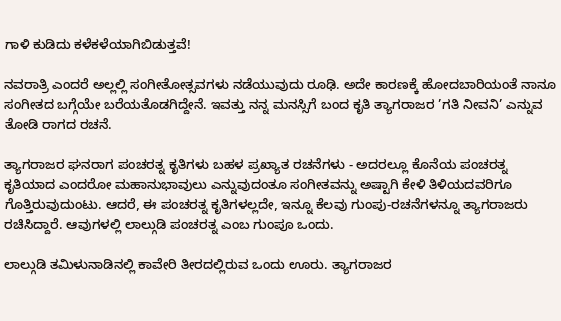ಗಾಳಿ ಕುಡಿದು ಕಳೆಕಳೆಯಾಗಿಬಿಡುತ್ತವೆ!

ನವರಾತ್ರಿ ಎಂದರೆ ಅಲ್ಲಲ್ಲಿ ಸಂಗೀತೋತ್ಸವಗಳು ನಡೆಯುವುದು ರೂಢಿ. ಅದೇ ಕಾರಣಕ್ಕೆ ಹೋದಬಾರಿಯಂತೆ ನಾನೂ ಸಂಗೀತದ ಬಗ್ಗೆಯೇ ಬರೆಯತೊಡಗಿದ್ದೇನೆ. ಇವತ್ತು ನನ್ನ ಮನಸ್ಸಿಗೆ ಬಂದ ಕೃತಿ ತ್ಯಾಗರಾಜರ ’ಗತಿ ನೀವನಿ’ ಎನ್ನುವ ತೋಡಿ ರಾಗದ ರಚನೆ.

ತ್ಯಾಗರಾಜರ ಘನರಾಗ ಪಂಚರತ್ನ ಕೃತಿಗಳು ಬಹಳ ಪ್ರಖ್ಯಾತ ರಚನೆಗಳು - ಅದರಲ್ಲೂ ಕೊನೆಯ ಪಂಚರತ್ನ ಕೃತಿಯಾದ ಎಂದರೋ ಮಹಾನುಭಾವುಲು ಎನ್ನುವುದಂತೂ ಸಂಗೀತವನ್ನು ಅಷ್ಟಾಗಿ ಕೇಳಿ ತಿಳಿಯದವರಿಗೂ ಗೊತ್ತಿರುವುದುಂಟು. ಆದರೆ, ಈ ಪಂಚರತ್ನ ಕೃತಿಗಳಲ್ಲದೇ, ಇನ್ನೂ ಕೆಲವು ಗುಂಪು-ರಚನೆಗಳನ್ನೂ ತ್ಯಾಗರಾಜರು ರಚಿಸಿದ್ದಾರೆ. ಆವುಗಳಲ್ಲಿ ಲಾಲ್ಗುಡಿ ಪಂಚರತ್ನ ಎಂಬ ಗುಂಪೂ ಒಂದು.

ಲಾಲ್ಗುಡಿ ತಮಿಳುನಾಡಿನಲ್ಲಿ ಕಾವೇರಿ ತೀರದಲ್ಲಿರುವ ಒಂದು ಊರು. ತ್ಯಾಗರಾಜರ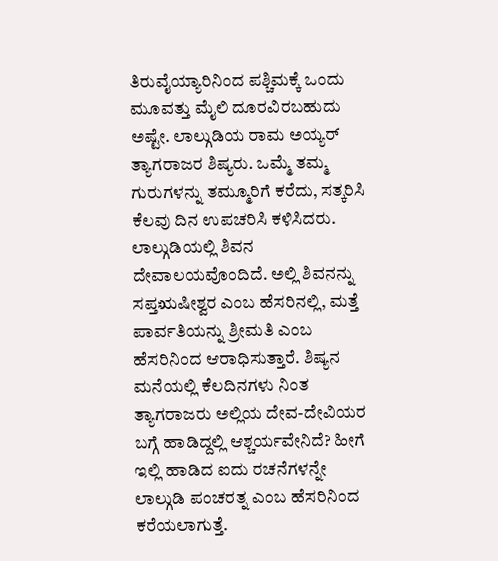ತಿರುವೈಯ್ಯಾರಿನಿಂದ ಪಶ್ಚಿಮಕ್ಕೆ ಒಂದು ಮೂವತ್ತು ಮೈಲಿ ದೂರವಿರಬಹುದು ಅಷ್ಟೇ. ಲಾಲ್ಗುಡಿಯ ರಾಮ ಅಯ್ಯರ್ ತ್ಯಾಗರಾಜರ ಶಿಷ್ಯರು. ಒಮ್ಮೆ ತಮ್ಮ ಗುರುಗಳನ್ನು ತಮ್ಮೂರಿಗೆ ಕರೆದು, ಸತ್ಕರಿಸಿ ಕೆಲವು ದಿನ ಉಪಚರಿಸಿ ಕಳಿಸಿದರು. ಲಾಲ್ಗುಡಿಯಲ್ಲಿ ಶಿವನ ದೇವಾಲಯವೊಂದಿದೆ. ಅಲ್ಲಿ ಶಿವನನ್ನು ಸಪ್ತಋಷೀಶ್ವರ ಎಂಬ ಹೆಸರಿನಲ್ಲಿ, ಮತ್ತೆ ಪಾರ್ವತಿಯನ್ನು ಶ್ರೀಮತಿ ಎಂಬ ಹೆಸರಿನಿಂದ ಆರಾಧಿಸುತ್ತಾರೆ. ಶಿಷ್ಯನ ಮನೆಯಲ್ಲಿ ಕೆಲದಿನಗಳು ನಿಂತ ತ್ಯಾಗರಾಜರು ಅಲ್ಲಿಯ ದೇವ-ದೇವಿಯರ ಬಗ್ಗೆ ಹಾಡಿದ್ದಲ್ಲಿ ಆಶ್ಚರ್ಯವೇನಿದೆ? ಹೀಗೆ ಇಲ್ಲಿ ಹಾಡಿದ ಐದು ರಚನೆಗಳನ್ನೇ ಲಾಲ್ಗುಡಿ ಪಂಚರತ್ನ ಎಂಬ ಹೆಸರಿನಿಂದ ಕರೆಯಲಾಗುತ್ತೆ.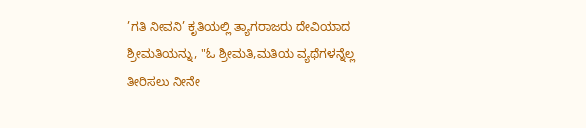’ಗತಿ ನೀವನಿ’ ಕೃತಿಯಲ್ಲಿ ತ್ಯಾಗರಾಜರು ದೇವಿಯಾದ ಶ್ರೀಮತಿಯನ್ನು, "ಓ ಶ್ರೀಮತಿ,ಮತಿಯ ವ್ಯಥೆಗಳನ್ನೆಲ್ಲ ತೀರಿಸಲು ನೀನೇ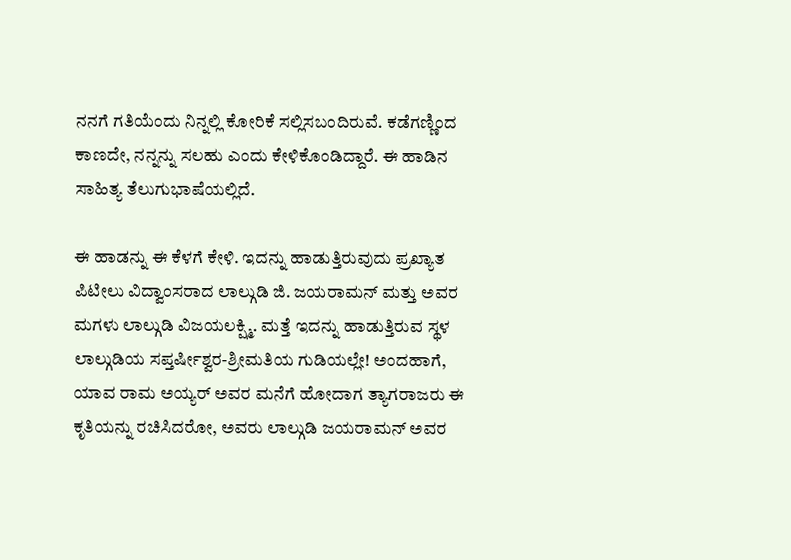ನನಗೆ ಗತಿಯೆಂದು ನಿನ್ನಲ್ಲಿ ಕೋರಿಕೆ ಸಲ್ಲಿಸಬಂದಿರುವೆ. ಕಡೆಗಣ್ಣಿಂದ ಕಾಣದೇ, ನನ್ನನ್ನು ಸಲಹು ಎಂದು ಕೇಳಿಕೊಂಡಿದ್ದಾರೆ. ಈ ಹಾಡಿನ ಸಾಹಿತ್ಯ ತೆಲುಗುಭಾಷೆಯಲ್ಲಿದೆ.

ಈ ಹಾಡನ್ನು ಈ ಕೆಳಗೆ ಕೇಳಿ. ಇದನ್ನು ಹಾಡುತ್ತಿರುವುದು ಪ್ರಖ್ಯಾತ ಪಿಟೀಲು ವಿದ್ವಾಂಸರಾದ ಲಾಲ್ಗುಡಿ ಜಿ. ಜಯರಾಮನ್ ಮತ್ತು ಅವರ ಮಗಳು ಲಾಲ್ಗುಡಿ ವಿಜಯಲಕ್ಷ್ಮಿ. ಮತ್ತೆ ಇದನ್ನು ಹಾಡುತ್ತಿರುವ ಸ್ಥಳ ಲಾಲ್ಗುಡಿಯ ಸಪ್ತರ್ಷೀಶ್ವರ-ಶ್ರೀಮತಿಯ ಗುಡಿಯಲ್ಲೇ! ಅಂದಹಾಗೆ, ಯಾವ ರಾಮ ಅಯ್ಯರ್ ಅವರ ಮನೆಗೆ ಹೋದಾಗ ತ್ಯಾಗರಾಜರು ಈ ಕೃತಿಯನ್ನು ರಚಿಸಿದರೋ, ಅವರು ಲಾಲ್ಗುಡಿ ಜಯರಾಮನ್ ಅವರ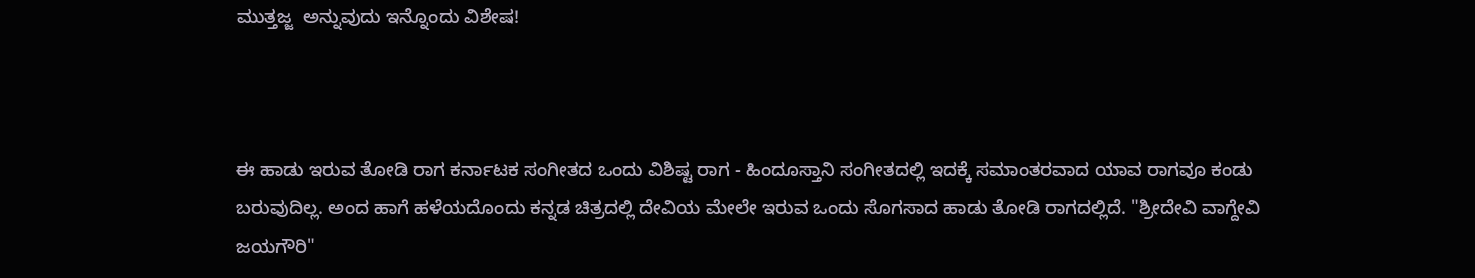ಮುತ್ತಜ್ಜ  ಅನ್ನುವುದು ಇನ್ನೊಂದು ವಿಶೇಷ!



ಈ ಹಾಡು ಇರುವ ತೋಡಿ ರಾಗ ಕರ್ನಾಟಕ ಸಂಗೀತದ ಒಂದು ವಿಶಿಷ್ಟ ರಾಗ - ಹಿಂದೂಸ್ತಾನಿ ಸಂಗೀತದಲ್ಲಿ ಇದಕ್ಕೆ ಸಮಾಂತರವಾದ ಯಾವ ರಾಗವೂ ಕಂಡು ಬರುವುದಿಲ್ಲ. ಅಂದ ಹಾಗೆ ಹಳೆಯದೊಂದು ಕನ್ನಡ ಚಿತ್ರದಲ್ಲಿ ದೇವಿಯ ಮೇಲೇ ಇರುವ ಒಂದು ಸೊಗಸಾದ ಹಾಡು ತೋಡಿ ರಾಗದಲ್ಲಿದೆ. "ಶ್ರೀದೇವಿ ವಾಗ್ದೇವಿ ಜಯಗೌರಿ"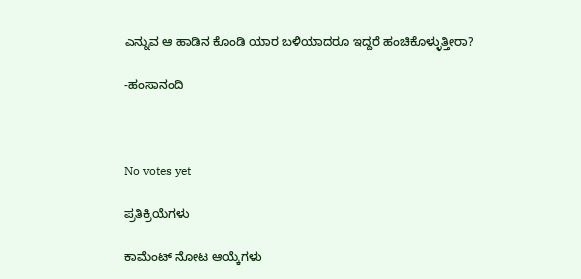ಎನ್ನುವ ಆ ಹಾಡಿನ ಕೊಂಡಿ ಯಾರ ಬಳಿಯಾದರೂ ಇದ್ದರೆ ಹಂಚಿಕೊಳ್ಳುತ್ತೀರಾ?

-ಹಂಸಾನಂದಿ



No votes yet

ಪ್ರತಿಕ್ರಿಯೆಗಳು

ಕಾಮೆಂಟ್ ನೋಟ ಆಯ್ಕೆಗಳು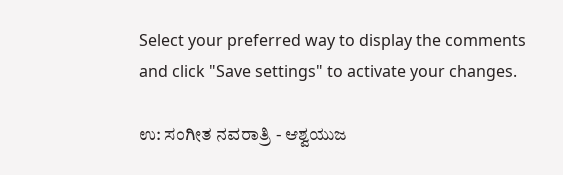Select your preferred way to display the comments and click "Save settings" to activate your changes.

ಉ: ಸಂಗೀತ ನವರಾತ್ರಿ - ಆಶ್ವಯುಜ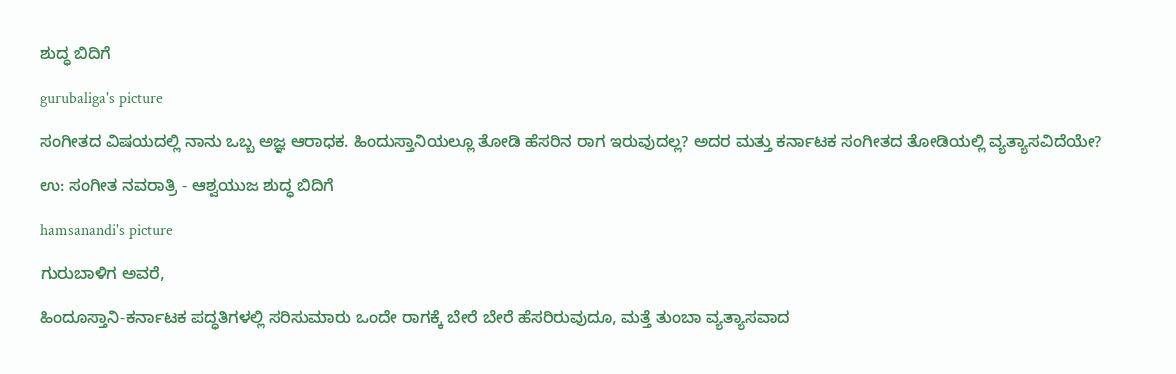ಶುದ್ಧ ಬಿದಿಗೆ

gurubaliga's picture

ಸಂಗೀತದ ವಿಷಯದಲ್ಲಿ ನಾನು ಒಬ್ಬ ಅಜ್ಞ ಆರಾಧಕ. ಹಿಂದುಸ್ತಾನಿಯಲ್ಲೂ ತೋಡಿ ಹೆಸರಿನ ರಾಗ ಇರುವುದಲ್ಲ? ಅದರ ಮತ್ತು ಕರ್ನಾಟಕ ಸಂಗೀತದ ತೋಡಿಯಲ್ಲಿ ವ್ಯತ್ಯಾಸವಿದೆಯೇ?

ಉ: ಸಂಗೀತ ನವರಾತ್ರಿ - ಆಶ್ವಯುಜ ಶುದ್ಧ ಬಿದಿಗೆ

hamsanandi's picture

ಗುರುಬಾಳಿಗ ಅವರೆ,

ಹಿಂದೂಸ್ತಾನಿ-ಕರ್ನಾಟಕ ಪದ್ಧತಿಗಳಲ್ಲಿ ಸರಿಸುಮಾರು ಒಂದೇ ರಾಗಕ್ಕೆ ಬೇರೆ ಬೇರೆ ಹೆಸರಿರುವುದೂ, ಮತ್ತೆ ತುಂಬಾ ವ್ಯತ್ಯಾಸವಾದ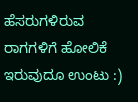ಹೆಸರುಗಳಿರುವ ರಾಗಗಳಿಗೆ ಹೋಲಿಕೆ ಇರುವುದೂ ಉಂಟು :)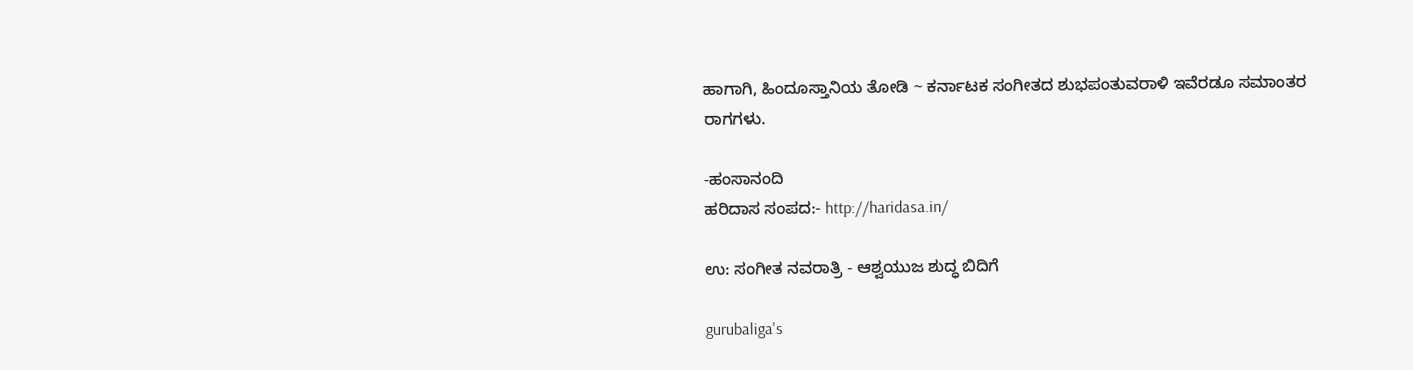ಹಾಗಾಗಿ, ಹಿಂದೂಸ್ತಾನಿಯ ತೋಡಿ ~ ಕರ್ನಾಟಕ ಸಂಗೀತದ ಶುಭಪಂತುವರಾಳಿ ಇವೆರಡೂ ಸಮಾಂತರ ರಾಗಗಳು.

-ಹಂಸಾನಂದಿ
ಹರಿದಾಸ ಸಂಪದ:- http://haridasa.in/

ಉ: ಸಂಗೀತ ನವರಾತ್ರಿ - ಆಶ್ವಯುಜ ಶುದ್ಧ ಬಿದಿಗೆ

gurubaliga's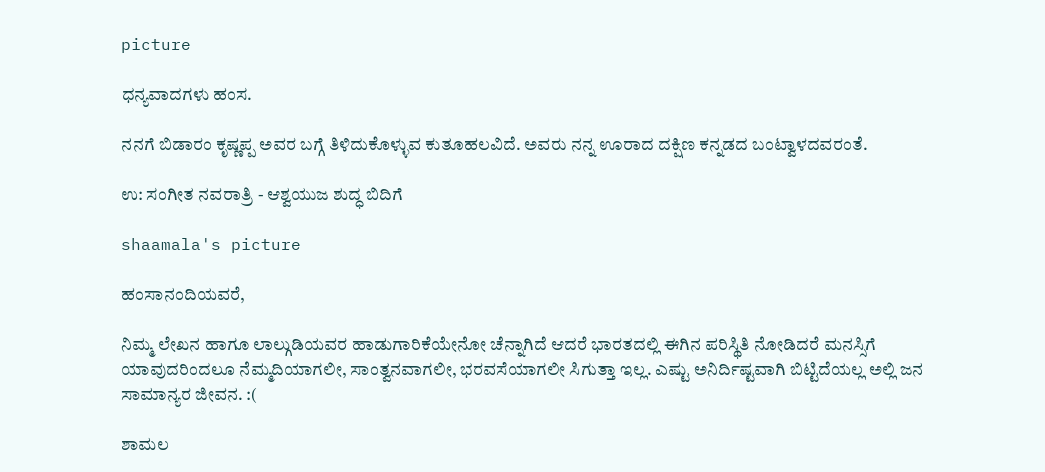picture

ಧನ್ಯವಾದಗಳು ಹಂಸ.

ನನಗೆ ಬಿಡಾರಂ ಕೃಷ್ಣಪ್ಪ ಅವರ ಬಗ್ಗೆ ತಿಳಿದುಕೊಳ್ಳುವ ಕುತೂಹಲವಿದೆ. ಅವರು ನನ್ನ ಊರಾದ ದಕ್ಷಿಣ ಕನ್ನಡದ ಬಂಟ್ವಾಳದವರಂತೆ.

ಉ: ಸಂಗೀತ ನವರಾತ್ರಿ - ಆಶ್ವಯುಜ ಶುದ್ಧ ಬಿದಿಗೆ

shaamala's picture

ಹಂಸಾನಂದಿಯವರೆ,

ನಿಮ್ಮ ಲೇಖನ ಹಾಗೂ ಲಾಲ್ಗುಡಿಯವರ ಹಾಡುಗಾರಿಕೆಯೇನೋ ಚೆನ್ನಾಗಿದೆ ಆದರೆ ಭಾರತದಲ್ಲಿ ಈಗಿನ ಪರಿಸ್ಥಿತಿ ನೋಡಿದರೆ ಮನಸ್ಸಿಗೆ ಯಾವುದರಿಂದಲೂ ನೆಮ್ಮದಿಯಾಗಲೀ, ಸಾಂತ್ವನವಾಗಲೀ, ಭರವಸೆಯಾಗಲೀ ಸಿಗುತ್ತಾ ಇಲ್ಲ. ಎಷ್ಟು ಅನಿರ್ದಿಷ್ಟವಾಗಿ ಬಿಟ್ಟಿದೆಯಲ್ಲ ಅಲ್ಲಿ ಜನ ಸಾಮಾನ್ಯರ ಜೀವನ. :(

ಶಾಮಲ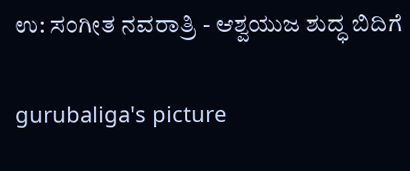ಉ: ಸಂಗೀತ ನವರಾತ್ರಿ - ಆಶ್ವಯುಜ ಶುದ್ಧ ಬಿದಿಗೆ

gurubaliga's picture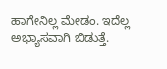ಹಾಗೇನಿಲ್ಲ ಮೇಡಂ. ಇದೆಲ್ಲ ಅಭ್ಯಾಸವಾಗಿ ಬಿಡುತ್ತೆ.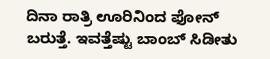ದಿನಾ ರಾತ್ರಿ ಊರಿನಿಂದ ಫೋನ್ ಬರುತ್ತೆ. ಇವತ್ತೆಷ್ಟು ಬಾಂಬ್ ಸಿಡೀತು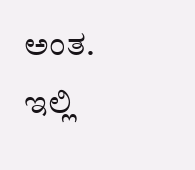ಅಂತ. ಇಲ್ಲಿ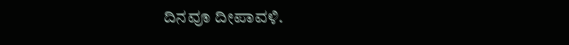ದಿನವೂ ದೀಪಾವಳಿ.